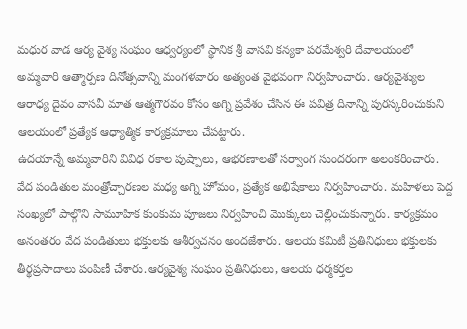మధుర వాడ ఆర్య వైశ్య సంఘం ఆధ్వర్యంలో స్థానిక శ్రీ వాసవి కన్యకా పరమేశ్వరి దేవాలయంలో అమ్మవారి ఆత్మార్పణ దినోత్సవాన్ని మంగళవారం అత్యంత వైభవంగా నిర్వహించారు. ఆర్యవైశ్యుల ఆరాధ్య దైవం వాసవీ మాత ఆత్మగౌరవం కోసం అగ్ని ప్రవేశం చేసిన ఈ పవిత్ర దినాన్ని పురస్కరించుకుని ఆలయంలో ప్రత్యేక ఆధ్యాత్మిక కార్యక్రమాలు చేపట్టారు.
ఉదయాన్నే అమ్మవారిని వివిధ రకాల పుష్పాలు, ఆభరణాలతో సర్వాంగ సుందరంగా అలంకరించారు. వేద పండితుల మంత్రోచ్చారణల మధ్య అగ్ని హోమం, ప్రత్యేక అభిషేకాలు నిర్వహించారు. మహిళలు పెద్ద సంఖ్యలో పాల్గొని సామూహిక కుంకుమ పూజలు నిర్వహించి మొక్కులు చెల్లించుకున్నారు. కార్యక్రమం అనంతరం వేద పండితులు భక్తులకు ఆశీర్వచనం అందజేశారు. ఆలయ కమిటీ ప్రతినిధులు భక్తులకు తీర్థప్రసాదాలు పంపిణీ చేశారు.ఆర్యవైశ్య సంఘం ప్రతినిధులు, ఆలయ ధర్మకర్తల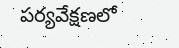పర్యవేక్షణలో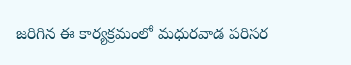జరిగిన ఈ కార్యక్రమంలో మధురవాడ పరిసర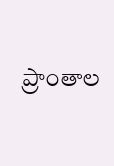ప్రాంతాల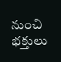నుంచి భక్తులు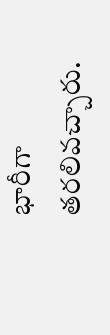భారీగా తరలివచ్చారు.